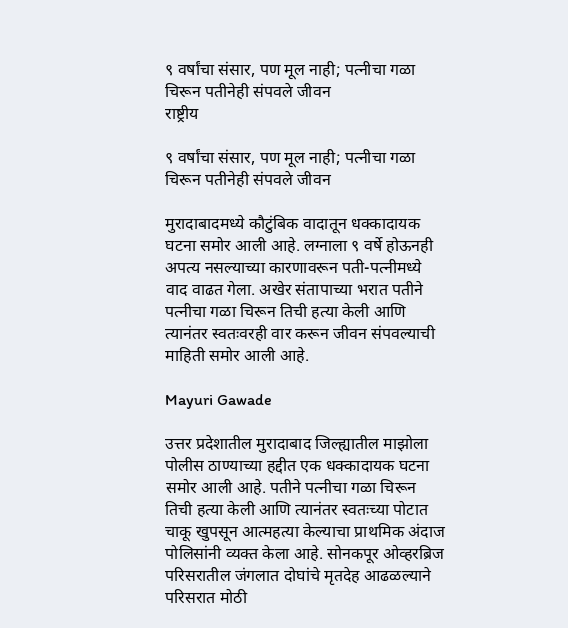९ वर्षांचा संसार, पण मूल नाही; पत्नीचा गळा चिरून पतीनेही संपवले जीवन
राष्ट्रीय

९ वर्षांचा संसार, पण मूल नाही; पत्नीचा गळा चिरून पतीनेही संपवले जीवन

मुरादाबादमध्ये कौटुंबिक वादातून धक्कादायक घटना समोर आली आहे. लग्नाला ९ वर्षे होऊनही अपत्य नसल्याच्या कारणावरून पती-पत्नीमध्ये वाद वाढत गेला. अखेर संतापाच्या भरात पतीने पत्नीचा गळा चिरून तिची हत्या केली आणि त्यानंतर स्वतःवरही वार करून जीवन संपवल्याची माहिती समोर आली आहे.

Mayuri Gawade

उत्तर प्रदेशातील मुरादाबाद जिल्ह्यातील माझोला पोलीस ठाण्याच्या हद्दीत एक धक्कादायक घटना समोर आली आहे. पतीने पत्नीचा गळा चिरून तिची हत्या केली आणि त्यानंतर स्वतःच्या पोटात चाकू खुपसून आत्महत्या केल्याचा प्राथमिक अंदाज पोलिसांनी व्यक्त केला आहे. सोनकपूर ओव्हरब्रिज परिसरातील जंगलात दोघांचे मृतदेह आढळल्याने परिसरात मोठी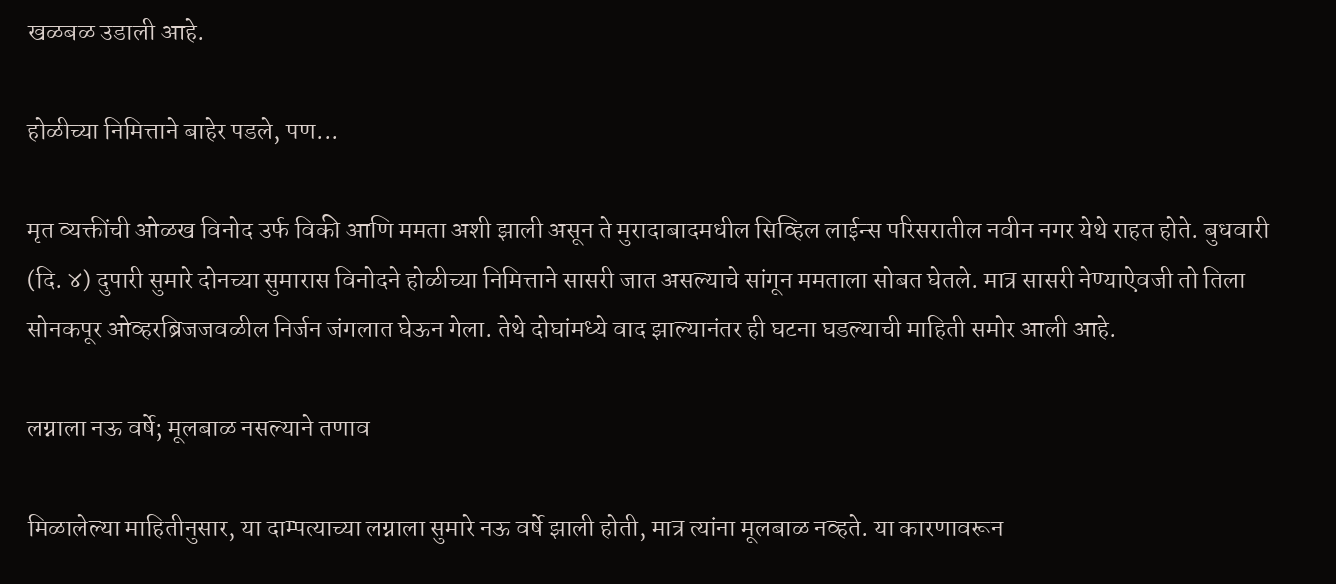खळबळ उडाली आहे.

होळीच्या निमित्ताने बाहेर पडले, पण...

मृत व्यक्तींची ओळख विनोद उर्फ विकी आणि ममता अशी झाली असून ते मुरादाबादमधील सिव्हिल लाईन्स परिसरातील नवीन नगर येथे राहत होते. बुधवारी (दि. ४) दुपारी सुमारे दोनच्या सुमारास विनोदने होळीच्या निमित्ताने सासरी जात असल्याचे सांगून ममताला सोबत घेतले. मात्र सासरी नेण्याऐवजी तो तिला सोनकपूर ओव्हरब्रिजजवळील निर्जन जंगलात घेऊन गेला. तेथे दोघांमध्ये वाद झाल्यानंतर ही घटना घडल्याची माहिती समोर आली आहे.

लग्नाला नऊ वर्षे; मूलबाळ नसल्याने तणाव

मिळालेल्या माहितीनुसार, या दाम्पत्याच्या लग्नाला सुमारे नऊ वर्षे झाली होती, मात्र त्यांना मूलबाळ नव्हते. या कारणावरून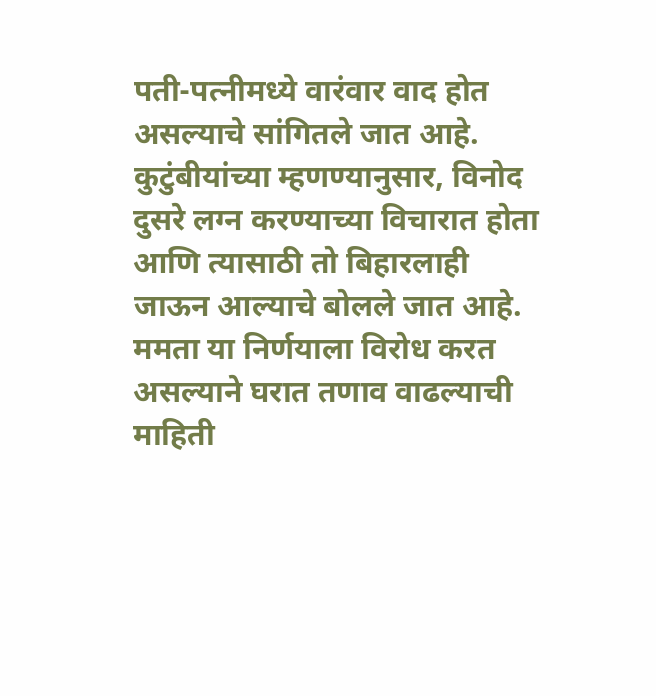पती-पत्नीमध्ये वारंवार वाद होत असल्याचे सांगितले जात आहे. कुटुंबीयांच्या म्हणण्यानुसार, विनोद दुसरे लग्न करण्याच्या विचारात होता आणि त्यासाठी तो बिहारलाही जाऊन आल्याचे बोलले जात आहे. ममता या निर्णयाला विरोध करत असल्याने घरात तणाव वाढल्याची माहिती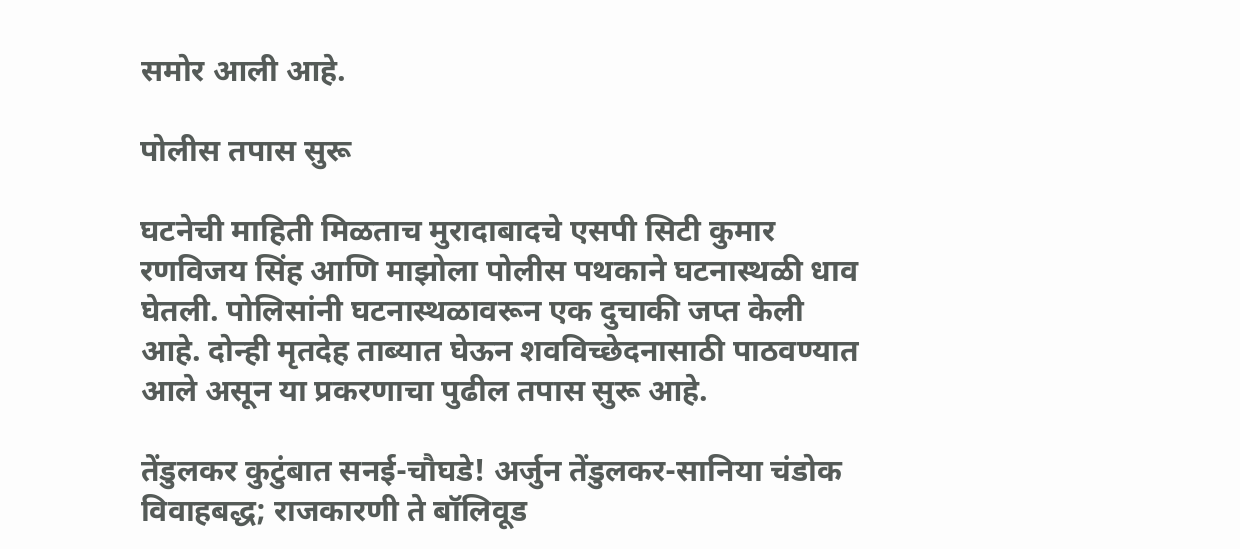समोर आली आहे.

पोलीस तपास सुरू

घटनेची माहिती मिळताच मुरादाबादचे एसपी सिटी कुमार रणविजय सिंह आणि माझोला पोलीस पथकाने घटनास्थळी धाव घेतली. पोलिसांनी घटनास्थळावरून एक दुचाकी जप्त केली आहे. दोन्ही मृतदेह ताब्यात घेऊन शवविच्छेदनासाठी पाठवण्यात आले असून या प्रकरणाचा पुढील तपास सुरू आहे.

तेंडुलकर कुटुंबात सनई-चौघडे! अर्जुन तेंडुलकर-सानिया चंडोक विवाहबद्ध; राजकारणी ते बॉलिवूड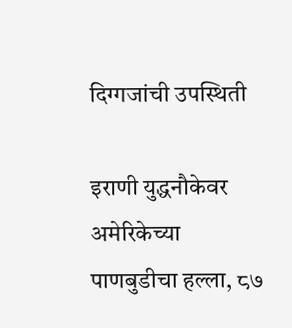दिग्गजांची उपस्थिती

इराणी युद्धनौकेवर अमेरिकेच्या पाणबुडीचा हल्ला, ८७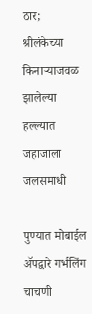ठार; श्रीलंकेच्या किनाऱ्याजवळ झालेल्या हल्ल्यात जहाजाला जलसमाधी

पुण्यात मोबाईल ॲपद्वारे गर्भलिंग चाचणी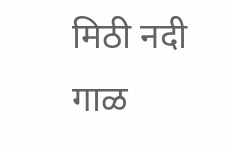मिठी नदी गाळ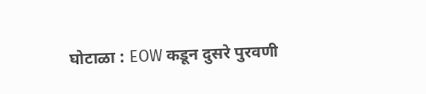घोटाळा : EOW कडून दुसरे पुरवणी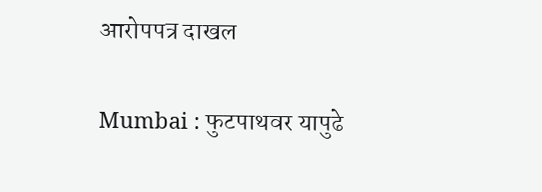आरोपपत्र दाखल

Mumbai : फुटपाथवर यापुढे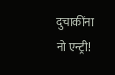दुचाकींना नो एन्ट्री!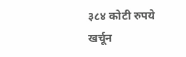३८४ कोटी रुपये खर्चून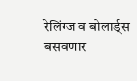रेलिंग्ज व बोलार्ड्स बसवणार